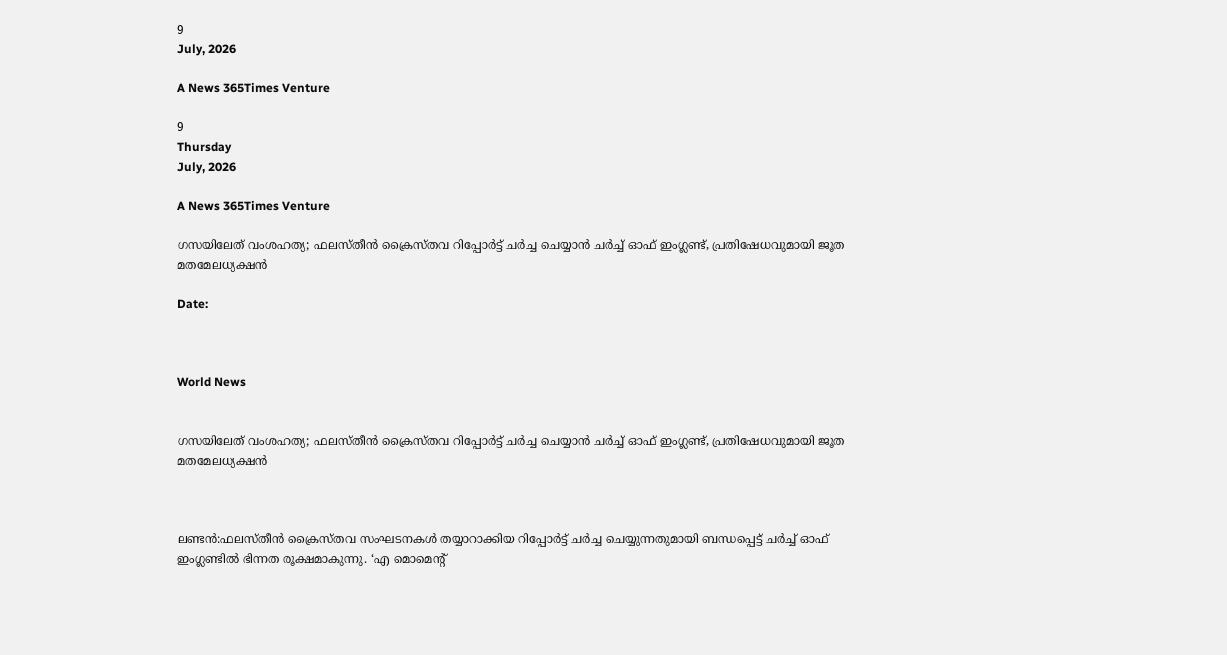9
July, 2026

A News 365Times Venture

9
Thursday
July, 2026

A News 365Times Venture

ഗസയിലേത് വംശഹത്യ; ഫലസ്തീന്‍ ക്രൈസ്തവ റിപ്പോര്‍ട്ട് ചര്‍ച്ച ചെയ്യാന്‍ ചര്‍ച്ച് ഓഫ് ഇംഗ്ലണ്ട്, പ്രതിഷേധവുമായി ജൂത മതമേലധ്യക്ഷന്‍

Date:



World News


ഗസയിലേത് വംശഹത്യ; ഫലസ്തീന്‍ ക്രൈസ്തവ റിപ്പോര്‍ട്ട് ചര്‍ച്ച ചെയ്യാന്‍ ചര്‍ച്ച് ഓഫ് ഇംഗ്ലണ്ട്, പ്രതിഷേധവുമായി ജൂത മതമേലധ്യക്ഷന്‍



ലണ്ടന്‍:ഫലസ്തീന്‍ ക്രൈസ്തവ സംഘടനകള്‍ തയ്യാറാക്കിയ റിപ്പോര്‍ട്ട് ചര്‍ച്ച ചെയ്യുന്നതുമായി ബന്ധപ്പെട്ട് ചര്‍ച്ച് ഓഫ് ഇംഗ്ലണ്ടില്‍ ഭിന്നത രൂക്ഷമാകുന്നു. ‘എ മൊമെന്റ്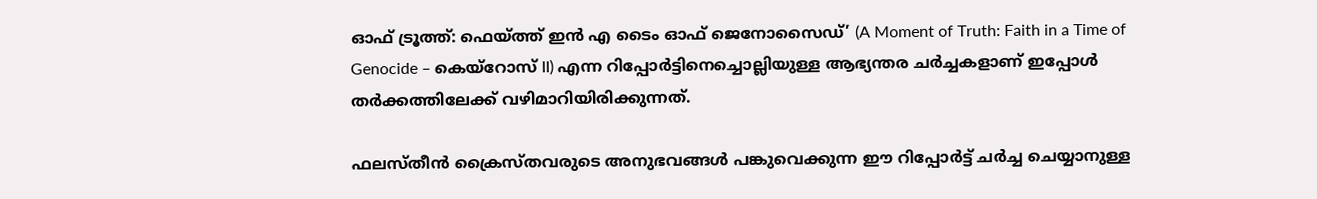ഓഫ് ട്രൂത്ത്: ഫെയ്ത്ത് ഇന്‍ എ ടൈം ഓഫ് ജെനോസൈഡ്’ (A Moment of Truth: Faith in a Time of Genocide – കെയ്റോസ് II) എന്ന റിപ്പോര്‍ട്ടിനെച്ചൊല്ലിയുള്ള ആഭ്യന്തര ചര്‍ച്ചകളാണ് ഇപ്പോള്‍ തര്‍ക്കത്തിലേക്ക് വഴിമാറിയിരിക്കുന്നത്.

ഫലസ്തീന്‍ ക്രൈസ്തവരുടെ അനുഭവങ്ങള്‍ പങ്കുവെക്കുന്ന ഈ റിപ്പോര്‍ട്ട് ചര്‍ച്ച ചെയ്യാനുള്ള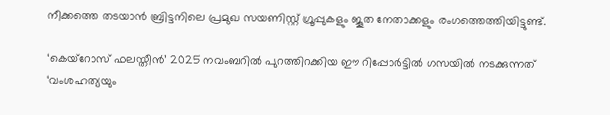നീക്കത്തെ തടയാന്‍ ബ്രിട്ടനിലെ പ്രമുഖ സയണിസ്റ്റ് ഗ്രൂപ്പുകളും ജൂത നേതാക്കളും രംഗത്തെത്തിയിട്ടുണ്ട്.

‘കെയ്റോസ് ഫലസ്തീന്‍’ 2025 നവംബറില്‍ പുറത്തിറക്കിയ ഈ റിപ്പോര്‍ട്ടില്‍ ഗസയില്‍ നടക്കുന്നത് ‘വംശഹത്യയും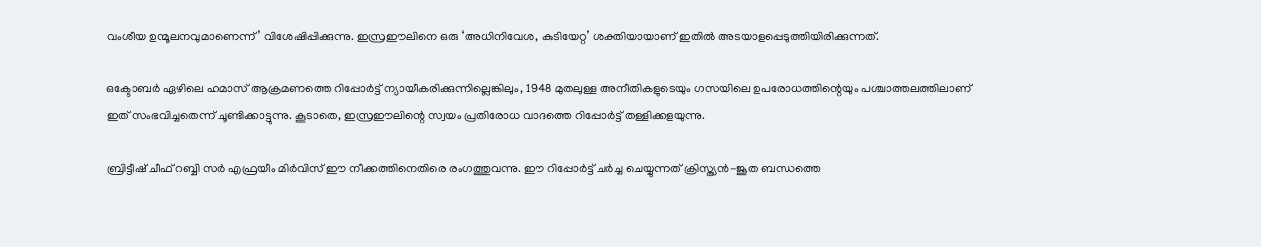വംശീയ ഉന്മൂലനവുമാണെന്ന്’ വിശേഷിപ്പിക്കുന്നു. ഇസ്രഈലിനെ ഒരു ‘അധിനിവേശ, കുടിയേറ്റ’ ശക്തിയായാണ് ഇതില്‍ അടയാളപ്പെടുത്തിയിരിക്കുന്നത്.

ഒക്ടോബര്‍ ഏഴിലെ ഹമാസ് ആക്രമണത്തെ റിപ്പോര്‍ട്ട് ന്യായീകരിക്കുന്നില്ലെങ്കിലും, 1948 മുതലുള്ള അനീതികളുടെയും ഗസയിലെ ഉപരോധത്തിന്റെയും പശ്ചാത്തലത്തിലാണ് ഇത് സംഭവിച്ചതെന്ന് ചൂണ്ടിക്കാട്ടുന്നു. കൂടാതെ, ഇസ്രഈലിന്റെ സ്വയം പ്രതിരോധ വാദത്തെ റിപ്പോര്‍ട്ട് തള്ളിക്കളയുന്നു.

ബ്രിട്ടീഷ് ചീഫ് റബ്ബി സര്‍ എഫ്രയീം മിര്‍വിസ് ഈ നീക്കത്തിനെതിരെ രംഗത്തുവന്നു. ഈ റിപ്പോര്‍ട്ട് ചര്‍ച്ച ചെയ്യുന്നത് ക്രിസ്ത്യന്‍-ജൂത ബന്ധത്തെ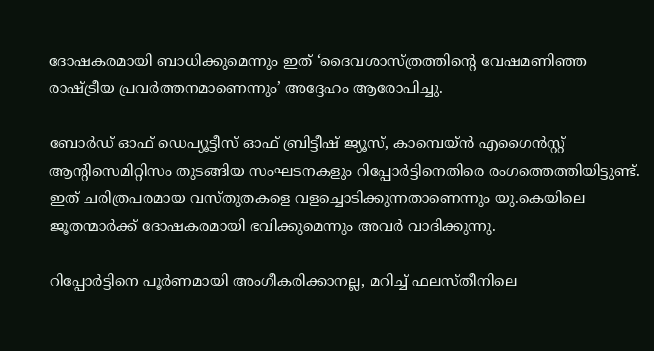ദോഷകരമായി ബാധിക്കുമെന്നും ഇത് ‘ദൈവശാസ്ത്രത്തിന്റെ വേഷമണിഞ്ഞ രാഷ്ട്രീയ പ്രവര്‍ത്തനമാണെന്നും’ അദ്ദേഹം ആരോപിച്ചു.

ബോര്‍ഡ് ഓഫ് ഡെപ്യൂട്ടീസ് ഓഫ് ബ്രിട്ടീഷ് ജ്യൂസ്, കാമ്പെയ്ന്‍ എഗൈന്‍സ്റ്റ് ആന്റിസെമിറ്റിസം തുടങ്ങിയ സംഘടനകളും റിപ്പോര്‍ട്ടിനെതിരെ രംഗത്തെത്തിയിട്ടുണ്ട്. ഇത് ചരിത്രപരമായ വസ്തുതകളെ വളച്ചൊടിക്കുന്നതാണെന്നും യു.കെയിലെ ജൂതന്മാര്‍ക്ക് ദോഷകരമായി ഭവിക്കുമെന്നും അവര്‍ വാദിക്കുന്നു.

റിപ്പോര്‍ട്ടിനെ പൂര്‍ണമായി അംഗീകരിക്കാനല്ല, മറിച്ച് ഫലസ്തീനിലെ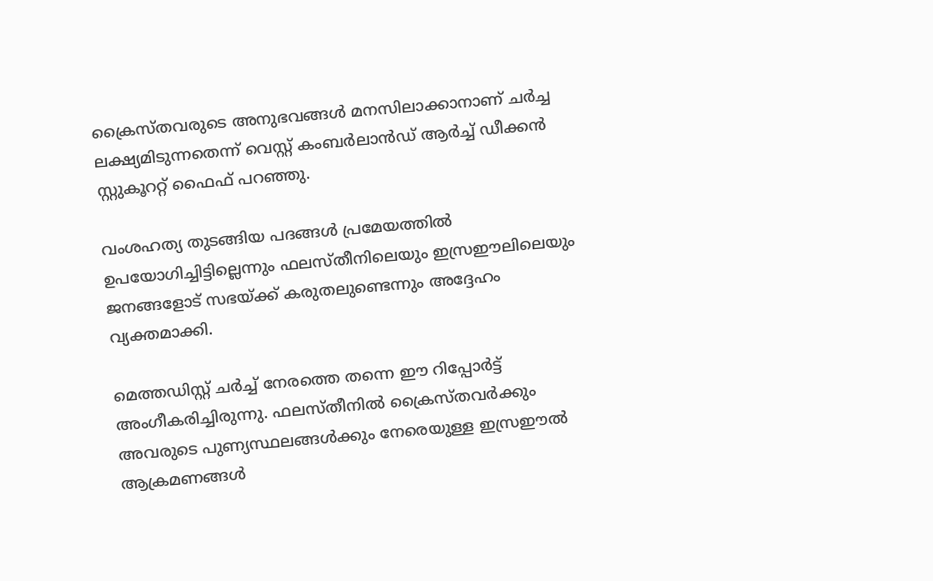ക്രൈസ്തവരുടെ അനുഭവങ്ങള്‍ മനസിലാക്കാനാണ് ചര്‍ച്ച ലക്ഷ്യമിടുന്നതെന്ന് വെസ്റ്റ് കംബര്‍ലാന്‍ഡ് ആര്‍ച്ച് ഡീക്കന്‍ സ്റ്റുകൂററ്റ് ഫൈഫ് പറഞ്ഞു.

വംശഹത്യ തുടങ്ങിയ പദങ്ങള്‍ പ്രമേയത്തില്‍ ഉപയോഗിച്ചിട്ടില്ലെന്നും ഫലസ്തീനിലെയും ഇസ്രഈലിലെയും ജനങ്ങളോട് സഭയ്ക്ക് കരുതലുണ്ടെന്നും അദ്ദേഹം വ്യക്തമാക്കി.

മെത്തഡിസ്റ്റ് ചര്‍ച്ച് നേരത്തെ തന്നെ ഈ റിപ്പോര്‍ട്ട് അംഗീകരിച്ചിരുന്നു. ഫലസ്തീനില്‍ ക്രൈസ്തവര്‍ക്കും അവരുടെ പുണ്യസ്ഥലങ്ങള്‍ക്കും നേരെയുള്ള ഇസ്രഈല്‍ ആക്രമണങ്ങള്‍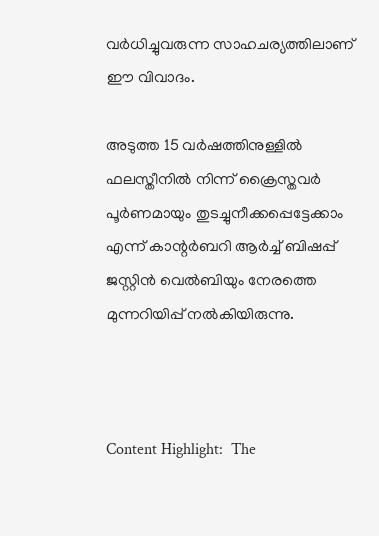വര്‍ധിച്ചുവരുന്ന സാഹചര്യത്തിലാണ് ഈ വിവാദം.

അടുത്ത 15 വര്‍ഷത്തിനുള്ളില്‍ ഫലസ്തീനില്‍ നിന്ന് ക്രൈസ്തവര്‍ പൂര്‍ണമായും തുടച്ചുനീക്കപ്പെട്ടേക്കാം എന്ന് കാന്റര്‍ബറി ആര്‍ച്ച് ബിഷപ്പ് ജസ്റ്റിന്‍ വെല്‍ബിയും നേരത്തെ മുന്നറിയിപ്പ് നല്‍കിയിരുന്നു.



Content Highlight:  The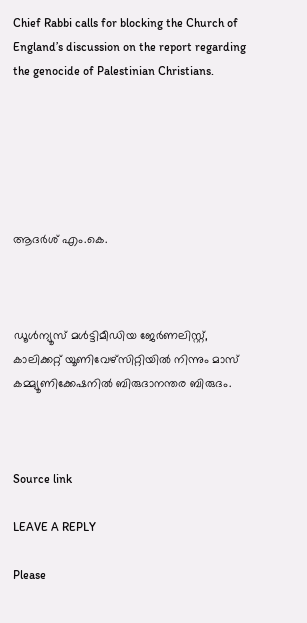Chief Rabbi calls for blocking the Church of England’s discussion on the report regarding the genocide of Palestinian Christians.






ആദർശ് എം.കെ.



ഡൂള്‍ന്യൂസ് മള്‍ട്ടിമീഡിയ ജേര്‍ണലിസ്റ്റ്, കാലിക്കറ്റ് യൂണിവേഴ്സിറ്റിയില്‍ നിന്നും മാസ് കമ്മ്യൂണിക്കേഷനില്‍ ബിരുദാനന്തര ബിരുദം.



Source link

LEAVE A REPLY

Please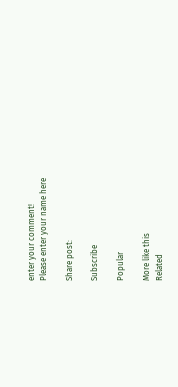enter your comment!
Please enter your name here

Share post:

Subscribe

Popular

More like this
Related